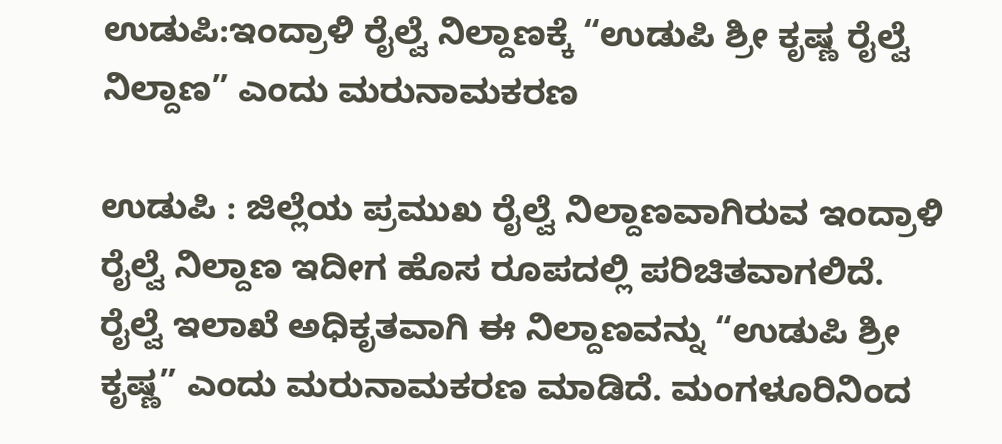ಉಡುಪಿ:ಇಂದ್ರಾಳಿ ರೈಲ್ವೆ ನಿಲ್ದಾಣಕ್ಕೆ “ಉಡುಪಿ ಶ್ರೀ ಕೃಷ್ಣ ರೈಲ್ವೆ ನಿಲ್ದಾಣ” ಎಂದು ಮರುನಾಮಕರಣ

ಉಡುಪಿ : ಜಿಲ್ಲೆಯ ಪ್ರಮುಖ ರೈಲ್ವೆ ನಿಲ್ದಾಣವಾಗಿರುವ ಇಂದ್ರಾಳಿ ರೈಲ್ವೆ ನಿಲ್ದಾಣ ಇದೀಗ ಹೊಸ ರೂಪದಲ್ಲಿ ಪರಿಚಿತವಾಗಲಿದೆ. ರೈಲ್ವೆ ಇಲಾಖೆ ಅಧಿಕೃತವಾಗಿ ಈ ನಿಲ್ದಾಣವನ್ನು “ಉಡುಪಿ ಶ್ರೀ ಕೃಷ್ಣ” ಎಂದು ಮರುನಾಮಕರಣ ಮಾಡಿದೆ. ಮಂಗಳೂರಿನಿಂದ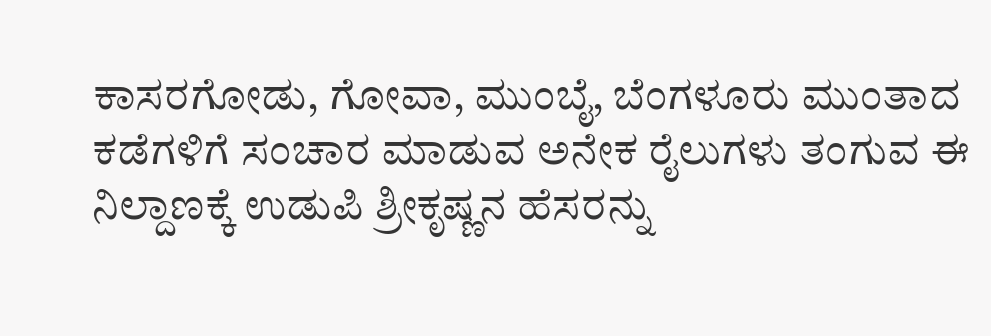ಕಾಸರಗೋಡು, ಗೋವಾ, ಮುಂಬೈ, ಬೆಂಗಳೂರು ಮುಂತಾದ ಕಡೆಗಳಿಗೆ ಸಂಚಾರ ಮಾಡುವ ಅನೇಕ ರೈಲುಗಳು ತಂಗುವ ಈ ನಿಲ್ದಾಣಕ್ಕೆ ಉಡುಪಿ ಶ್ರೀಕೃಷ್ಣನ ಹೆಸರನ್ನು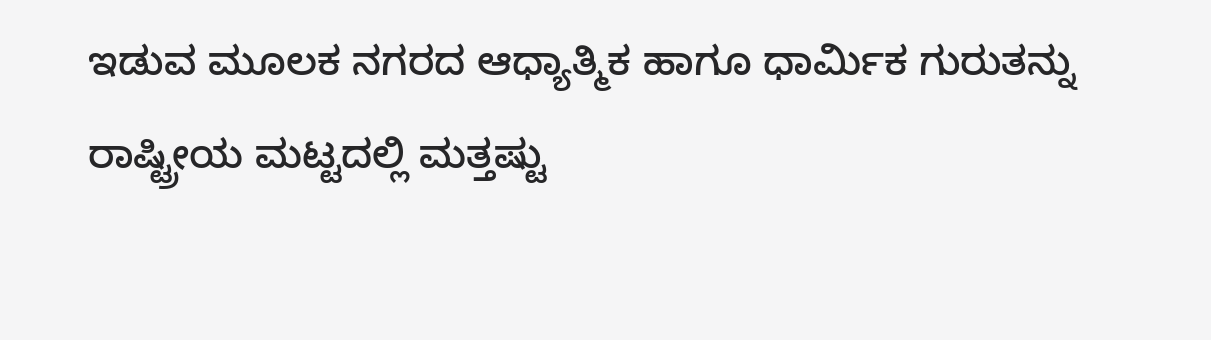ಇಡುವ ಮೂಲಕ ನಗರದ ಆಧ್ಯಾತ್ಮಿಕ ಹಾಗೂ ಧಾರ್ಮಿಕ ಗುರುತನ್ನು ರಾಷ್ಟ್ರೀಯ ಮಟ್ಟದಲ್ಲಿ ಮತ್ತಷ್ಟು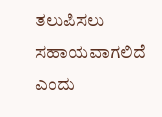ತಲುಪಿಸಲು ಸಹಾಯವಾಗಲಿದೆ ಎಂದು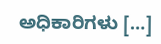ಅಧಿಕಾರಿಗಳು […]